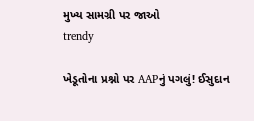મુખ્ય સામગ્રી પર જાઓ
trendy

ખેડૂતોના પ્રશ્નો પર AAPનું પગલું! ઈસુદાન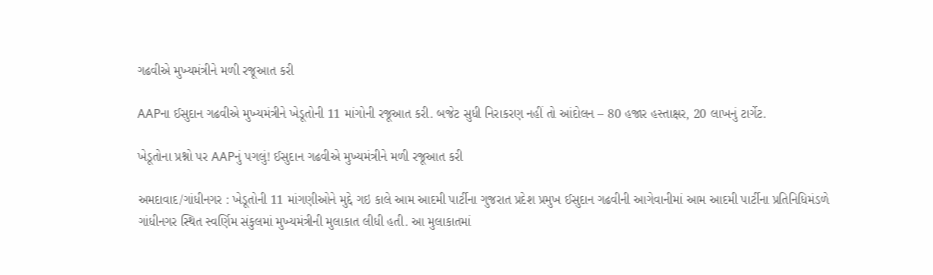ગઢવીએ મુખ્યમંત્રીને મળી રજૂઆત કરી

AAPના ઈસુદાન ગઢવીએ મુખ્યમંત્રીને ખેડૂતોની 11 માંગોની રજૂઆત કરી. બજેટ સુધી નિરાકરણ નહીં તો આંદોલન – 80 હજાર હસ્તાક્ષર, 20 લાખનું ટાર્ગેટ.

ખેડૂતોના પ્રશ્નો પર AAPનું પગલું! ઈસુદાન ગઢવીએ મુખ્યમંત્રીને મળી રજૂઆત કરી

અમદાવાદ/ગાંધીનગર : ખેડૂતોની 11 માંગણીઓને મુદ્દે ગઇ કાલે આમ આદમી પાર્ટીના ગુજરાત પ્રદેશ પ્રમુખ ઈસુદાન ગઢવીની આગેવાનીમાં આમ આદમી પાર્ટીના પ્રતિનિધિમંડળે ગાંધીનગર સ્થિત સ્વર્ણિમ સંકુલમાં મુખ્યમંત્રીની મુલાકાત લીધી હતી. આ મુલાકાતમાં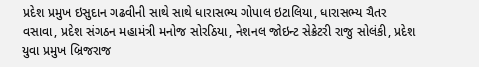પ્રદેશ પ્રમુખ ઇસુદાન ગઢવીની સાથે સાથે ધારાસભ્ય ગોપાલ ઇટાલિયા, ધારાસભ્ય ચૈતર વસાવા, પ્રદેશ સંગઠન મહામંત્રી મનોજ સોરઠિયા, નેશનલ જોઇન્ટ સેક્રેટરી રાજુ સોલંકી, પ્રદેશ યુવા પ્રમુખ બ્રિજરાજ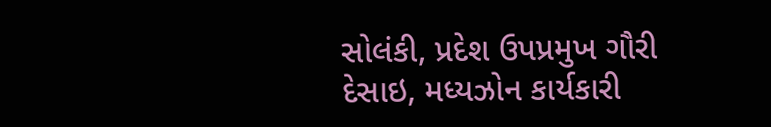સોલંકી, પ્રદેશ ઉપપ્રમુખ ગૌરી દેસાઇ, મધ્યઝોન કાર્યકારી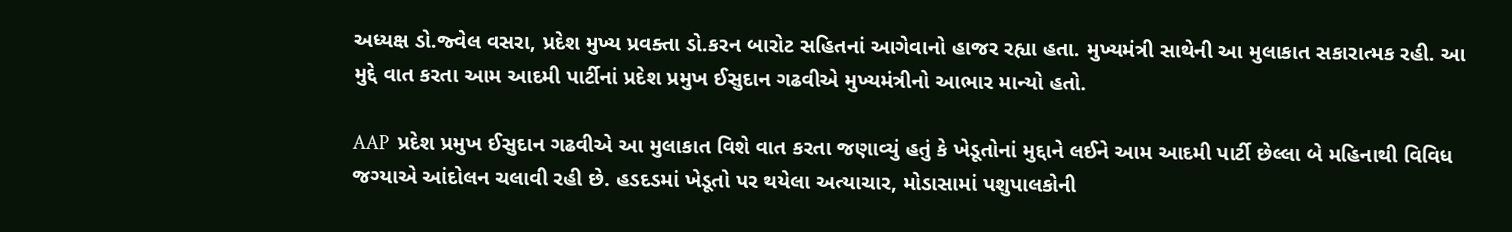અધ્યક્ષ ડો.જ્વેલ વસરા, પ્રદેશ મુખ્ય પ્રવક્તા ડો.કરન બારોટ સહિતનાં આગેવાનો હાજર રહ્યા હતા. મુખ્યમંત્રી સાથેની આ મુલાકાત સકારાત્મક રહી. આ મુદ્દે વાત કરતા આમ આદમી પાર્ટીનાં પ્રદેશ પ્રમુખ ઈસુદાન ગઢવીએ મુખ્યમંત્રીનો આભાર માન્યો હતો.

AAP  પ્રદેશ પ્રમુખ ઈસુદાન ગઢવીએ આ મુલાકાત વિશે વાત કરતા જણાવ્યું હતું કે ખેડૂતોનાં મુદ્દાને લઈને આમ આદમી પાર્ટી છેલ્લા બે મહિનાથી વિવિધ જગ્યાએ આંદોલન ચલાવી રહી છે. હડદડમાં ખેડૂતો પર થયેલા અત્યાચાર, મોડાસામાં પશુપાલકોની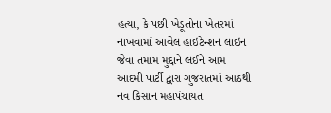હત્યા, કે પછી ખેડૂતોના ખેતરમાં નાખવામાં આવેલ હાઇટેન્શન લાઇન જેવા તમામ મુદ્દાને લઈને આમ આદમી પાર્ટી દ્વારા ગુજરાતમાં આઠથી નવ કિસાન મહાપંચાયત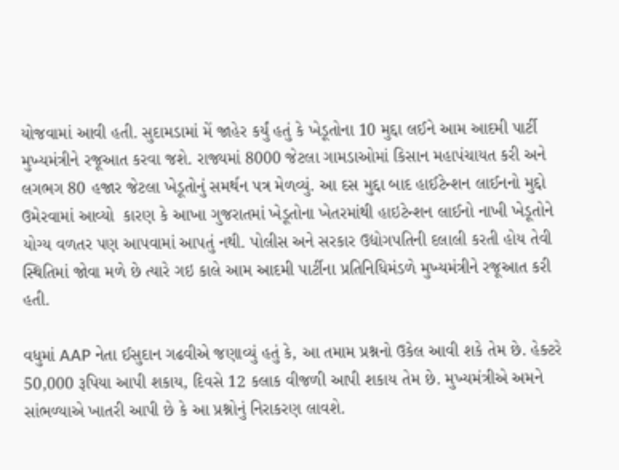યોજવામાં આવી હતી. સુદામડામાં મેં જાહેર કર્યું હતું કે ખેડૂતોના 10 મુદ્દા લઈને આમ આદમી પાર્ટી મુખ્યમંત્રીને રજૂઆત કરવા જશે. રાજ્યમાં 8000 જેટલા ગામડાઓમાં કિસાન મહાપંચાયત કરી અને લગભગ 80 હજાર જેટલા ખેડૂતોનું સમર્થન પત્ર મેળવ્યું. આ દસ મુદ્દા બાદ હાઈટેન્શન લાઈનનો મુદ્દો ઉમેરવામાં આવ્યો  કારણ કે આખા ગુજરાતમાં ખેડૂતોના ખેતરમાંથી હાઇટેન્શન લાઈનો નાખી ખેડૂતોને યોગ્ય વળતર પણ આપવામાં આપતું નથી. પોલીસ અને સરકાર ઉદ્યોગપતિની દલાલી કરતી હોય તેવી સ્થિતિમાં જોવા મળે છે ત્યારે ગઇ કાલે આમ આદમી પાર્ટીના પ્રતિનિધિમંડળે મુખ્યમંત્રીને રજૂઆત કરી હતી.

વધુમાં AAP નેતા ઈસુદાન ગઢવીએ જણાવ્યું હતું કે, આ તમામ પ્રશ્નનો ઉકેલ આવી શકે તેમ છે. હેક્ટરે 50,000 રૂપિયા આપી શકાય, દિવસે 12 કલાક વીજળી આપી શકાય તેમ છે. મુખ્યમંત્રીએ અમને સાંભળ્યાએ ખાતરી આપી છે કે આ પ્રશ્નોનું નિરાકરણ લાવશે.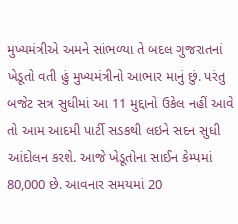મુખ્યમંત્રીએ અમને સાંભળ્યા તે બદલ ગુજરાતનાં ખેડૂતો વતી હું મુખ્યમંત્રીનો આભાર માનું છું. પરંતુ બજેટ સત્ર સુધીમાં આ 11 મુદ્દાનો ઉકેલ નહીં આવે તો આમ આદમી પાર્ટી સડકથી લઇને સદન સુધી આંદોલન કરશે. આજે ખેડૂતોના સાઈન કેમ્પમાં 80,000 છે. આવનાર સમયમાં 20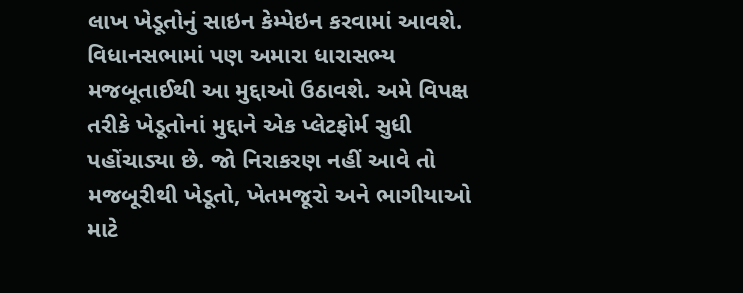લાખ ખેડૂતોનું સાઇન કેમ્પેઇન કરવામાં આવશે. વિધાનસભામાં પણ અમારા ધારાસભ્ય મજબૂતાઈથી આ મુદ્દાઓ ઉઠાવશે. અમે વિપક્ષ તરીકે ખેડૂતોનાં મુદ્દાને એક પ્લેટફોર્મ સુધી પહોંચાડ્યા છે. જો નિરાકરણ નહીં આવે તો મજબૂરીથી ખેડૂતો, ખેતમજૂરો અને ભાગીયાઓ માટે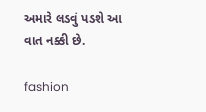અમારે લડવું પડશે આ વાત નક્કી છે.

fashion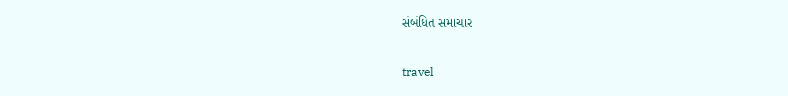સંબંધિત સમાચાર

travel